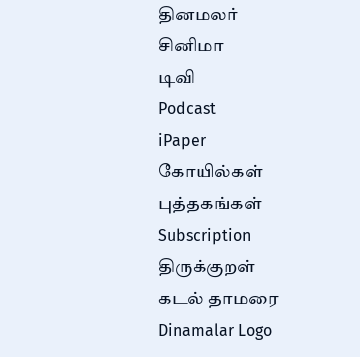தினமலர்
சினிமா
டிவி
Podcast
iPaper
கோயில்கள்
புத்தகங்கள்
Subscription
திருக்குறள்
கடல் தாமரை
Dinamalar Logo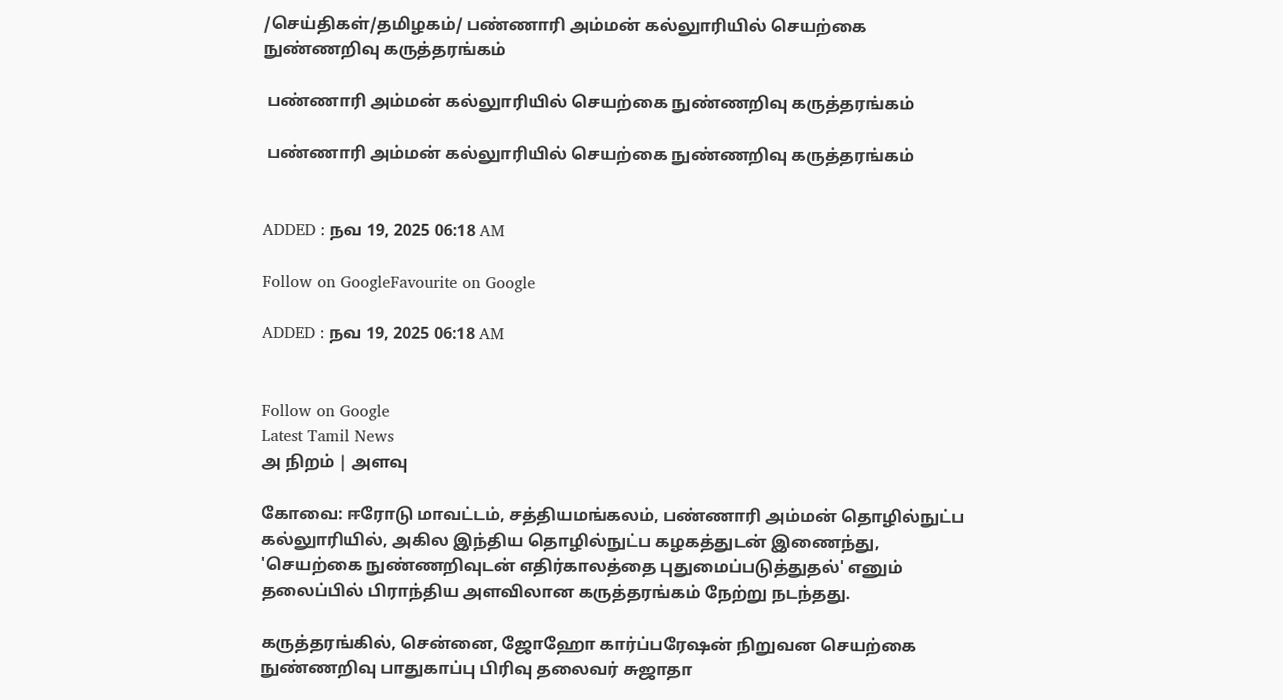/செய்திகள்/தமிழகம்/ பண்ணாரி அம்மன் கல்லுாரியில் செயற்கை நுண்ணறிவு கருத்தரங்கம்

 பண்ணாரி அம்மன் கல்லுாரியில் செயற்கை நுண்ணறிவு கருத்தரங்கம்

 பண்ணாரி அம்மன் கல்லுாரியில் செயற்கை நுண்ணறிவு கருத்தரங்கம்


ADDED : நவ 19, 2025 06:18 AM

Follow on GoogleFavourite on Google

ADDED : நவ 19, 2025 06:18 AM


Follow on Google
Latest Tamil News
அ நிறம் | அளவு

கோவை: ஈரோடு மாவட்டம், சத்தியமங்கலம், பண்ணாரி அம்மன் தொழில்நுட்ப கல்லுாரியில், அகில இந்திய தொழில்நுட்ப கழகத்துடன் இணைந்து, 'செயற்கை நுண்ணறிவுடன் எதிர்காலத்தை புதுமைப்படுத்துதல்' எனும் தலைப்பில் பிராந்திய அளவிலான கருத்தரங்கம் நேற்று நடந்தது.

கருத்தரங்கில், சென்னை, ஜோஹோ கார்ப்பரேஷன் நிறுவன செயற்கை நுண்ணறிவு பாதுகாப்பு பிரிவு தலைவர் சுஜாதா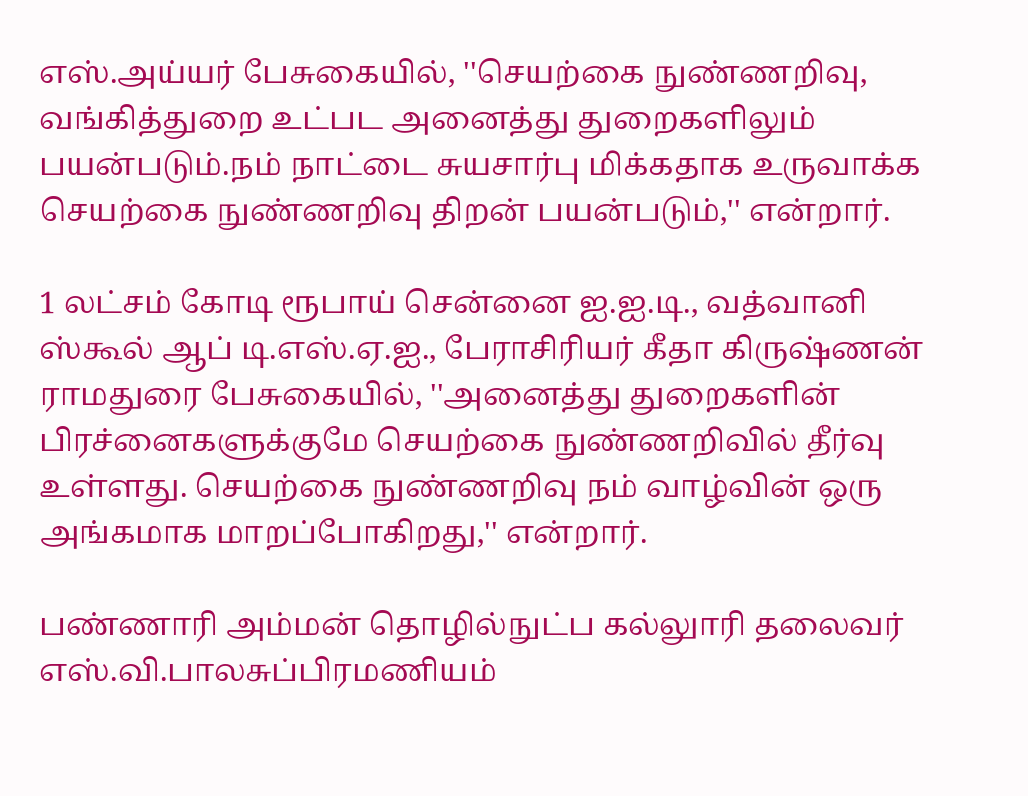எஸ்.அய்யர் பேசுகையில், ''செயற்கை நுண்ணறிவு, வங்கித்துறை உட்பட அனைத்து துறைகளிலும் பயன்படும்.நம் நாட்டை சுயசார்பு மிக்கதாக உருவாக்க செயற்கை நுண்ணறிவு திறன் பயன்படும்,'' என்றார்.

1 லட்சம் கோடி ரூபாய் சென்னை ஐ.ஐ.டி., வத்வானி ஸ்கூல் ஆப் டி.எஸ்.ஏ.ஐ., பேராசிரியர் கீதா கிருஷ்ணன் ராமதுரை பேசுகையில், ''அனைத்து துறைகளின் பிரச்னைகளுக்குமே செயற்கை நுண்ணறிவில் தீர்வு உள்ளது. செயற்கை நுண்ணறிவு நம் வாழ்வின் ஒரு அங்கமாக மாறப்போகிறது,'' என்றார்.

பண்ணாரி அம்மன் தொழில்நுட்ப கல்லுாரி தலைவர் எஸ்.வி.பாலசுப்பிரமணியம்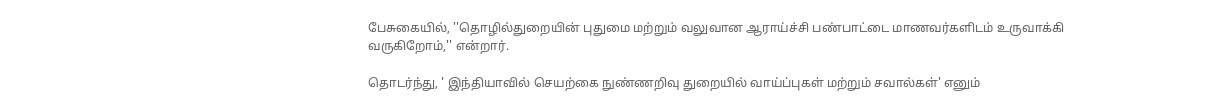பேசுகையில், ''தொழில்துறையின் புதுமை மற்றும் வலுவான ஆராய்ச்சி பண்பாட்டை மாணவர்களிடம் உருவாக்கி வருகிறோம்,'' என்றார்.

தொடர்ந்து, ' இந்தியாவில் செயற்கை நுண்ணறிவு துறையில் வாய்ப்புகள் மற்றும் சவால்கள்' எனும்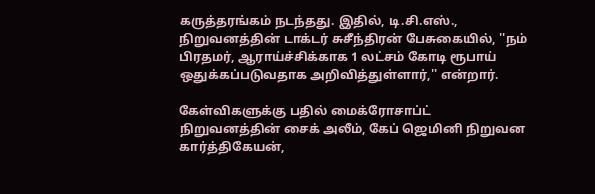கருத்தரங்கம் நடந்தது. இதில், டி.சி.எஸ்., நிறுவனத்தின் டாக்டர் சுசீந்திரன் பேசுகையில், ''நம் பிரதமர், ஆராய்ச்சிக்காக 1 லட்சம் கோடி ரூபாய் ஒதுக்கப்படுவதாக அறிவித்துள்ளார்,'' என்றார்.

கேள்விகளுக்கு பதில் மைக்ரோசாப்ட் நிறுவனத்தின் சைக் அலீம், கேப் ஜெமினி நிறுவன கார்த்திகேயன்,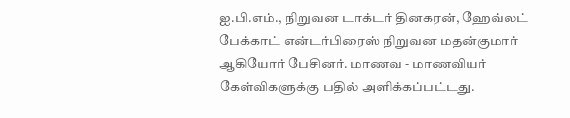ஐ.பி.எம்., நிறுவன டாக்டர் தினகரன், ஹேவ்லட் பேக்காட் என்டர்பிரைஸ் நிறுவன மதன்குமார் ஆகியோர் பேசினர். மாணவ - மாணவியர் கேள்விகளுக்கு பதில் அளிக்கப்பட்டது.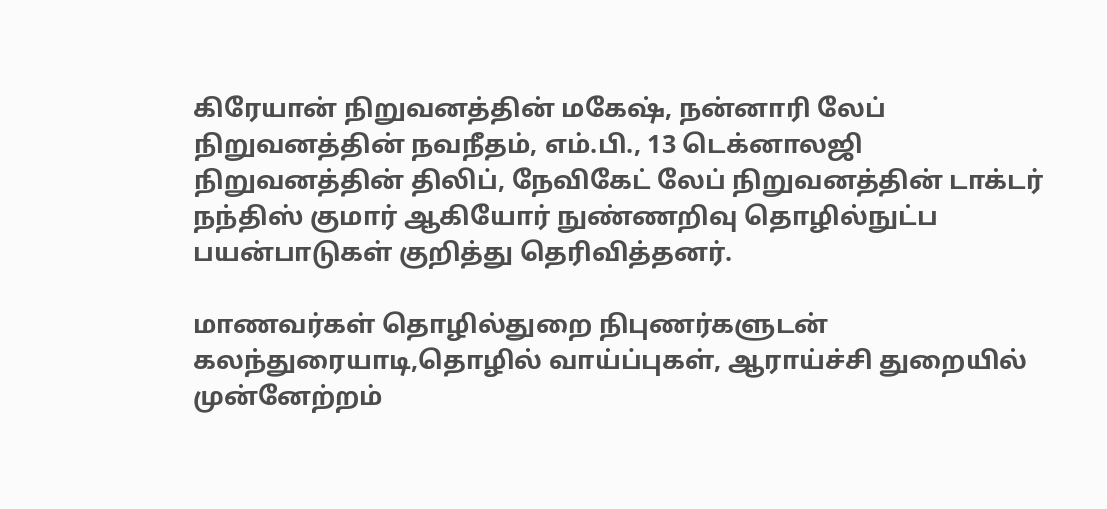கிரேயான் நிறுவனத்தின் மகேஷ், நன்னாரி லேப் நிறுவனத்தின் நவநீதம், எம்.பி., 13 டெக்னாலஜி நிறுவனத்தின் திலிப், நேவிகேட் லேப் நிறுவனத்தின் டாக்டர் நந்திஸ் குமார் ஆகியோர் நுண்ணறிவு தொழில்நுட்ப பயன்பாடுகள் குறித்து தெரிவித்தனர்.

மாணவர்கள் தொழில்துறை நிபுணர்களுடன் கலந்துரையாடி,தொழில் வாய்ப்புகள், ஆராய்ச்சி துறையில் முன்னேற்றம்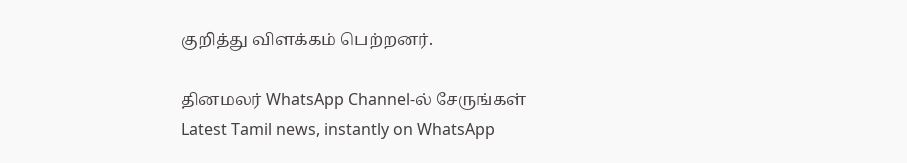குறித்து விளக்கம் பெற்றனர்.

தினமலர் WhatsApp Channel-ல் சேருங்கள்
Latest Tamil news, instantly on WhatsApp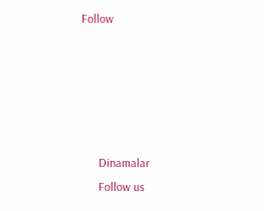Follow





      Dinamalar
      Follow us